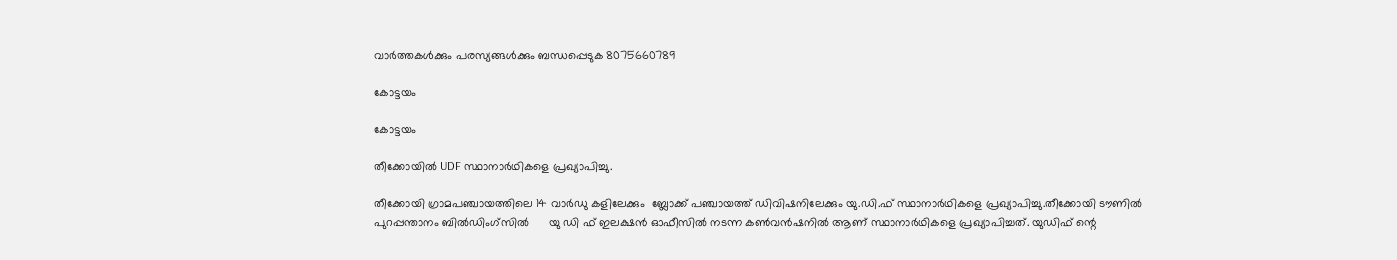വാർത്തകൾക്കും പരസ്യങ്ങൾക്കും ബന്ധപ്പെടുക 8075660789

കോട്ടയം

കോട്ടയം

തീക്കോയിൽ UDF സ്ഥാനാർഥികളെ പ്രഖ്യാപിച്ചു.

തീക്കോയി ഗ്രാമപഞ്ചായത്തിലെ 14 വാർഡു കളിലേക്കും  ബ്ലോക്ക്‌ പഞ്ചായത്ത്‌ ഡിവിഷനിലേക്കും യു.ഡി.ഫ് സ്ഥാനാർഥികളെ പ്രഖ്യാപിച്ചു.തീക്കോയി ടൗണിൽ പുറപ്പന്താനം ബിൽഡിംഗ്സിൽ      യു ഡി ഫ് ഇലക്ഷൻ ഓഫീസിൽ നടന്ന കൺവൻഷനിൽ ആണ് സ്ഥാനാർഥികളെ പ്രഖ്യാപിച്ചത്. യുഡിഫ് ന്റെ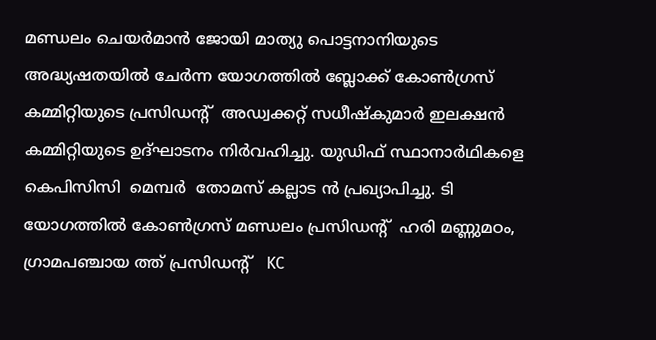മണ്ഡലം ചെയർമാൻ ജോയി മാത്യു പൊട്ടനാനിയുടെ അദ്ധ്യഷതയിൽ ചേർന്ന യോഗത്തിൽ ബ്ലോക്ക്‌ കോൺഗ്രസ്‌  കമ്മിറ്റിയുടെ പ്രസിഡന്റ്‌  അഡ്വക്കറ്റ് സധീഷ്കുമാർ ഇലക്ഷൻ കമ്മിറ്റിയുടെ ഉദ്ഘാടനം നിർവഹിച്ചു. യുഡിഫ് സ്ഥാനാർഥികളെ  കെപിസിസി  മെമ്പർ  തോമസ് കല്ലാട ൻ പ്രഖ്യാപിച്ചു. ടി യോഗത്തിൽ കോൺഗ്രസ്‌ മണ്ഡലം പ്രസിഡന്റ്‌  ഹരി മണ്ണുമഠം, ഗ്രാമപഞ്ചായ ത്ത് പ്രസിഡന്റ്‌   KC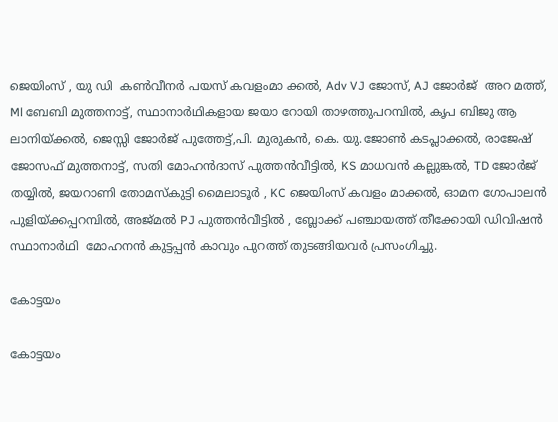ജെയിംസ് , യു ഡി  കൺവീനർ പയസ് കവളംമാ ക്കൽ, Adv VJ ജോസ്, AJ ജോർജ്  അറ മത്ത്, Ml ബേബി മുത്തനാട്ട്, സ്ഥാനാർഥികളായ ജയാ റോയി താഴത്തുപറമ്പിൽ, കൃപ ബിജു ആ ലാനിയ്ക്കൽ, ജെസ്സി ജോർജ് പുത്തേട്ട്,പി. മുരുകൻ, കെ. യു.ജോൺ കടപ്ലാക്കൽ, രാജേഷ് ജോസഫ് മുത്തനാട്ട്, സതി മോഹൻദാസ് പുത്തൻവീട്ടിൽ, KS മാധവൻ കല്ലുങ്കൽ, TD ജോർജ് തയ്യിൽ, ജയറാണി തോമസ്കുട്ടി മൈലാടൂർ , KC ജെയിംസ് കവളം മാക്കൽ, ഓമന ഗോപാലൻ പുളിയ്ക്കപ്പറമ്പിൽ, അജ്മൽ PJ പുത്തൻവീട്ടിൽ , ബ്ലോക്ക്‌ പഞ്ചായത്ത്‌ തീക്കോയി ഡിവിഷൻ സ്ഥാനാർഥി  മോഹനൻ കുട്ടപ്പൻ കാവും പുറത്ത് തുടങ്ങിയവർ പ്രസംഗിച്ചു.

കോട്ടയം

കോട്ടയം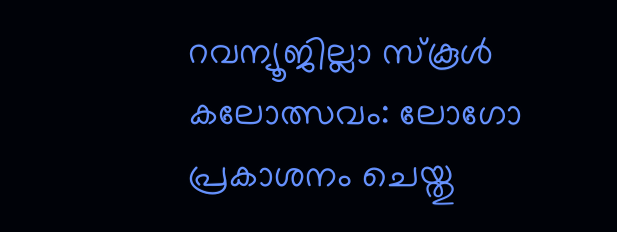റവന്യൂജില്ലാ സ്‌കൂള്‍ കലോത്സവം: ലോഗോ പ്രകാശനം ചെയ്തു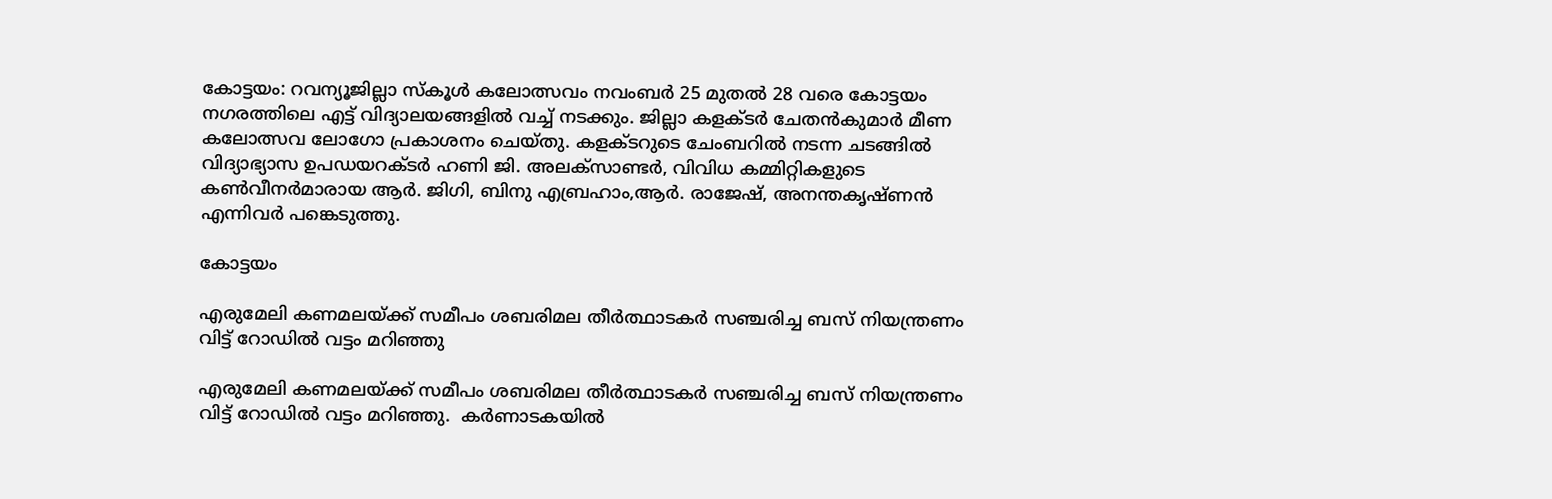കോട്ടയം: റവന്യൂജില്ലാ സ്‌കൂള്‍ കലോത്സവം നവംബര്‍ 25 മുതല്‍ 28 വരെ കോട്ടയം നഗരത്തിലെ എട്ട് വിദ്യാലയങ്ങളില്‍ വച്ച് നടക്കും. ജില്ലാ കളക്ടര്‍ ചേതന്‍കുമാര്‍ മീണ കലോത്സവ ലോഗോ പ്രകാശനം ചെയ്തു. കളക്ടറുടെ ചേംബറില്‍ നടന്ന ചടങ്ങില്‍ വിദ്യാഭ്യാസ ഉപഡയറക്ടര്‍ ഹണി ജി. അലക്‌സാണ്ടര്‍, വിവിധ കമ്മിറ്റികളുടെ കണ്‍വീനര്‍മാരായ ആര്‍. ജിഗി, ബിനു എബ്രഹാം,ആര്‍. രാജേഷ്, അനന്തകൃഷ്ണന്‍ എന്നിവര്‍ പങ്കെടുത്തു.

കോട്ടയം

എരുമേലി കണമലയ്ക്ക് സമീപം ശബരിമല തീർത്ഥാടകർ സഞ്ചരിച്ച ബസ് നിയന്ത്രണം വിട്ട് റോഡിൽ വട്ടം മറിഞ്ഞു

എരുമേലി കണമലയ്ക്ക് സമീപം ശബരിമല തീർത്ഥാടകർ സഞ്ചരിച്ച ബസ് നിയന്ത്രണം വിട്ട് റോഡിൽ വട്ടം മറിഞ്ഞു.  കർണാടകയിൽ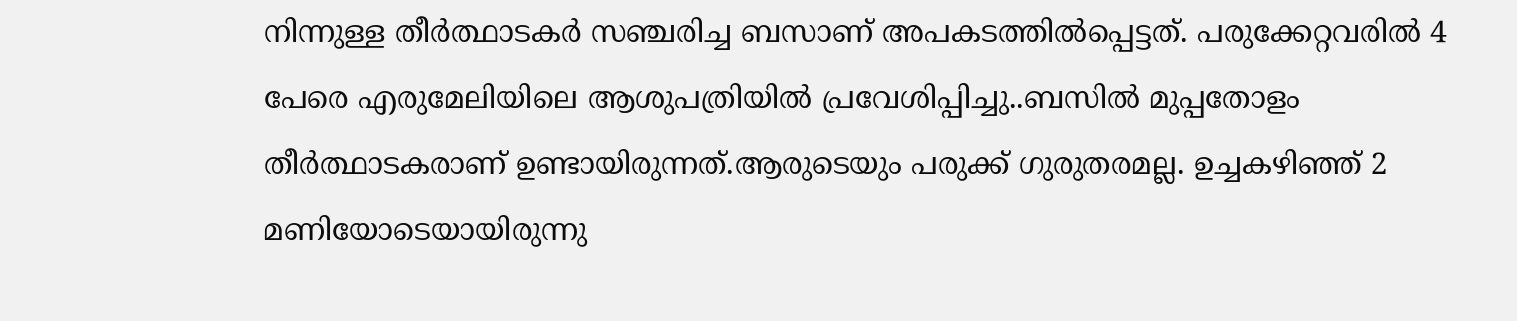നിന്നുള്ള തീർത്ഥാടകർ സഞ്ചരിച്ച ബസാണ് അപകടത്തിൽപ്പെട്ടത്. പരുക്കേറ്റവരിൽ 4 പേരെ എരുമേലിയിലെ ആശുപത്രിയിൽ പ്രവേശിപ്പിച്ചു..ബസിൽ മുപ്പതോളം തീർത്ഥാടകരാണ് ഉണ്ടായിരുന്നത്.ആരുടെയും പരുക്ക് ഗുരുതരമല്ല. ഉച്ചകഴിഞ്ഞ് 2 മണിയോടെയായിരുന്നു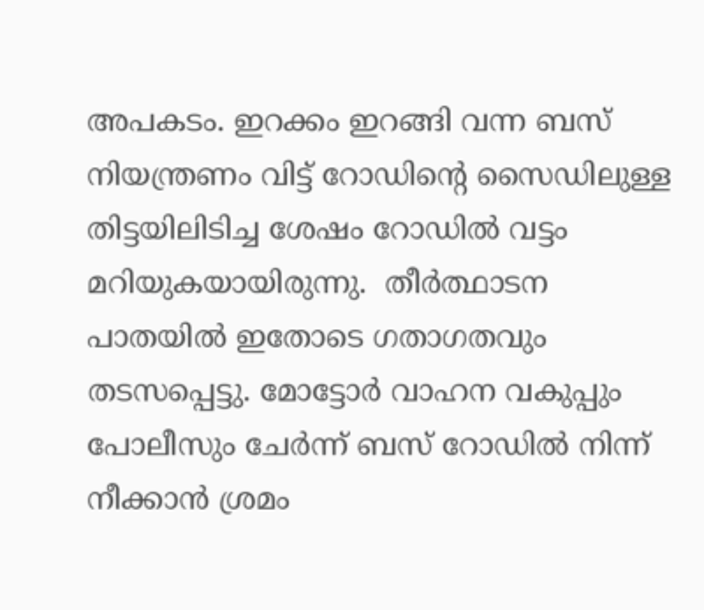അപകടം. ഇറക്കം ഇറങ്ങി വന്ന ബസ് നിയന്ത്രണം വിട്ട് റോഡിന്റെ സൈഡിലുള്ള തിട്ടയിലിടിച്ച ശേഷം റോഡിൽ വട്ടം മറിയുകയായിരുന്നു.  തീർത്ഥാടന പാതയിൽ ഇതോടെ ഗതാഗതവും തടസപ്പെട്ടു. മോട്ടോർ വാഹന വകുപ്പും പോലീസും ചേർന്ന് ബസ് റോഡിൽ നിന്ന് നീക്കാൻ ശ്രമം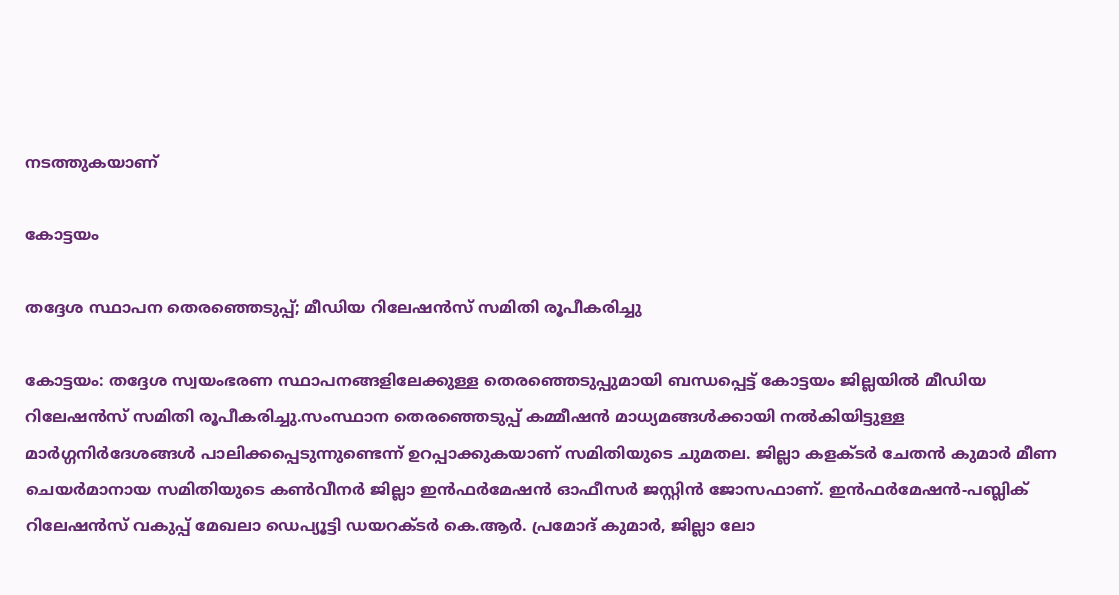നടത്തുകയാണ്

കോട്ടയം

തദ്ദേശ സ്ഥാപന തെരഞ്ഞെടുപ്പ്; മീഡിയ റിലേഷൻസ് സമിതി രൂപീകരിച്ചു

കോട്ടയം: തദ്ദേശ സ്വയംഭരണ സ്ഥാപനങ്ങളിലേക്കുള്ള തെരഞ്ഞെടുപ്പുമായി ബന്ധപ്പെട്ട് കോട്ടയം ജില്ലയിൽ മീഡിയ റിലേഷൻസ് സമിതി രൂപീകരിച്ചു.സംസ്ഥാന തെരഞ്ഞെടുപ്പ് കമ്മീഷൻ മാധ്യമങ്ങൾക്കായി നൽകിയിട്ടുള്ള മാർഗ്ഗനിർദേശങ്ങൾ പാലിക്കപ്പെടുന്നുണ്ടെന്ന് ഉറപ്പാക്കുകയാണ് സമിതിയുടെ ചുമതല. ജില്ലാ കളക്ടർ ചേതൻ കുമാർ മീണ ചെയർമാനായ സമിതിയുടെ കൺവീനർ ജില്ലാ ഇൻഫർമേഷൻ ഓഫീസർ ജസ്റ്റിൻ ജോസഫാണ്. ഇൻഫർമേഷൻ-പബ്ലിക് റിലേഷൻസ് വകുപ്പ് മേഖലാ ഡെപ്യൂട്ടി ഡയറക്ടർ കെ.ആർ. പ്രമോദ് കുമാർ, ജില്ലാ ലോ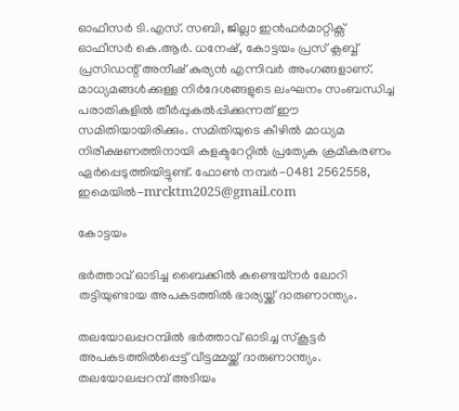ഓഫീസർ ടി.എസ്. സബി, ജില്ലാ ഇൻഫർമാറ്റിക്സ് ഓഫീസർ കെ.ആർ. ധനേഷ്, കോട്ടയം പ്രസ് ക്ലബ്ബ് പ്രസിഡന്റ് അനീഷ് കുര്യൻ എന്നിവർ അംഗങ്ങളാണ്. മാധ്യമങ്ങൾക്കുള്ള നിർദേശങ്ങളുടെ ലംഘനം സംബന്ധിച്ച പരാതികളിൽ തീർപ്പുകൽപ്പിക്കുന്നത് ഈ സമിതിയായിരിക്കും. സമിതിയുടെ കീഴിൽ മാധ്യമ നിരീക്ഷണത്തിനായി കളക്ടറേറ്റിൽ പ്രത്യേക ക്രമീകരണം ഏർപ്പെടുത്തിയിട്ടുണ്ട്. ഫോൺ നമ്പർ-0481 2562558, ഇമെയിൽ-mrcktm2025@gmail.com

കോട്ടയം

ഭര്‍ത്താവ് ഓടിച്ച ബൈക്കില്‍ കണ്ടെയ്‌നര്‍ ലോറി തട്ടിയുണ്ടായ അപകടത്തില്‍ ഭാര്യയ്ക്ക് ദാരുണാന്ത്യം.

തലയോലപ്പറമ്പിൽ ഭർത്താവ് ഓടിച്ച സ്കൂട്ടർ അപകടത്തിൽപ്പെട്ട് വീട്ടമ്മയ്ക്ക് ദാരുണാന്ത്യം. തലയോലപ്പറമ്പ് അടിയം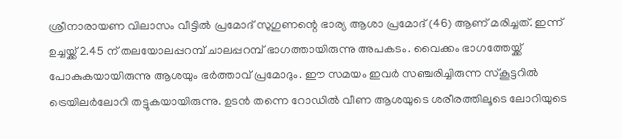ശ്രീനാരായണ വിലാസം വീട്ടിൽ പ്രമോദ് സുഗുണന്റെ ഭാര്യ ആശാ പ്രമോദ് (46) ആണ് മരിച്ചത്. ഇന്ന് ഉച്ചയ്ക്ക് 2.45 ന് തലയോലപ്പറമ്പ് ചാലപ്പറമ്പ് ഭാഗത്തായിരുന്നു അപകടം. വൈക്കം ഭാഗത്തേയ്ക്ക് പോകുകയായിരുന്നു ആശയും ഭർത്താവ് പ്രമോദും. ഈ സമയം ഇവർ സഞ്ചരിച്ചിരുന്ന സ്കൂട്ടറിൽ ട്രെയിലർലോറി തട്ടുകയായിരുന്നു. ഉടൻ തന്നെ റോഡിൽ വീണ ആശയുടെ ശരീരത്തിലൂടെ ലോറിയുടെ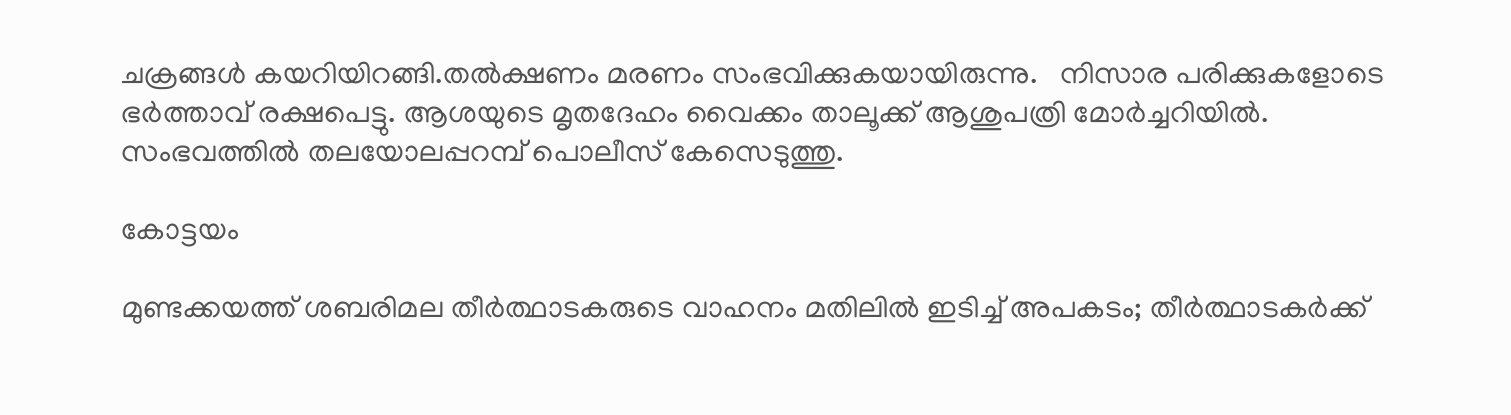ചക്രങ്ങൾ കയറിയിറങ്ങി.തൽക്ഷണം മരണം സംഭവിക്കുകയായിരുന്നു.   നിസാര പരിക്കുകളോടെ ഭർത്താവ് രക്ഷപെട്ടു. ആശയുടെ മൃതദേഹം വൈക്കം താലൂക്ക് ആശുപത്രി മോർച്ചറിയിൽ. സംഭവത്തിൽ തലയോലപ്പറമ്പ് പൊലീസ് കേസെടുത്തു.

കോട്ടയം

മുണ്ടക്കയത്ത് ശബരിമല തീർത്ഥാടകരുടെ വാഹനം മതിലിൽ ഇടിച്ച് അപകടം; തീർത്ഥാടകർക്ക്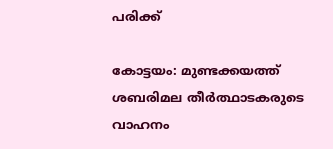പരിക്ക്

കോട്ടയം: മുണ്ടക്കയത്ത് ശബരിമല തീർത്ഥാടകരുടെ വാഹനം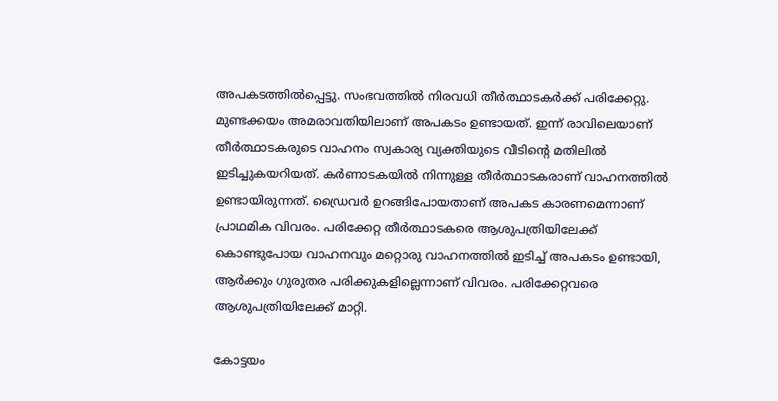അപകടത്തിൽപ്പെട്ടു. സംഭവത്തിൽ നിരവധി തീർത്ഥാടകർക്ക് പരിക്കേറ്റു. മുണ്ടക്കയം അമരാവതിയിലാണ് അപകടം ഉണ്ടായത്. ഇന്ന് രാവിലെയാണ് തീർത്ഥാടകരുടെ വാഹനം സ്വകാര്യ വ്യക്തിയുടെ വീടിന്റെ മതിലിൽ ഇടിച്ചുകയറിയത്. കർണാടകയിൽ നിന്നുള്ള തീർത്ഥാടകരാണ് വാഹനത്തിൽ ഉണ്ടായിരുന്നത്. ഡ്രൈവർ ഉറങ്ങിപോയതാണ് അപകട കാരണമെന്നാണ് പ്രാഥമിക വിവരം. പരിക്കേറ്റ തീർത്ഥാടകരെ ആശുപത്രിയിലേക്ക് കൊണ്ടുപോയ വാഹനവും മറ്റൊരു വാഹനത്തിൽ ഇടിച്ച് അപകടം ഉണ്ടായി, ആർക്കും ഗുരുതര പരിക്കുകളില്ലെന്നാണ് വിവരം. പരിക്കേറ്റവരെ ആശുപത്രിയിലേക്ക് മാറ്റി.

കോട്ടയം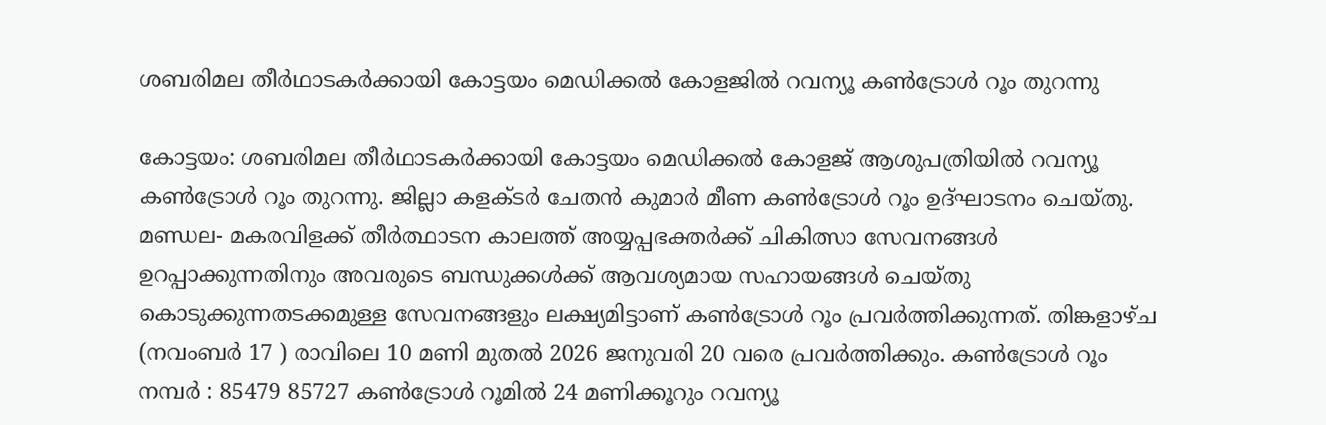ശബരിമല തീർഥാടകർക്കായി കോട്ടയം മെഡിക്കൽ കോളജിൽ റവന്യൂ കൺട്രോൾ റൂം തുറന്നു

കോട്ടയം: ശബരിമല തീർഥാടകർക്കായി കോട്ടയം മെഡിക്കൽ കോളജ് ആശുപത്രിയിൽ റവന്യൂ കൺട്രോൾ റൂം തുറന്നു. ജില്ലാ കളക്ടർ ചേതൻ കുമാർ മീണ കൺട്രോൾ റൂം ഉദ്ഘാടനം ചെയ്തു. മണ്ഡല- മകരവിളക്ക് തീർത്ഥാടന കാലത്ത് അയ്യപ്പഭക്തർക്ക് ചികിത്സാ സേവനങ്ങൾ ഉറപ്പാക്കുന്നതിനും അവരുടെ ബന്ധുക്കൾക്ക് ആവശ്യമായ സഹായങ്ങൾ ചെയ്തു കൊടുക്കുന്നതടക്കമുള്ള സേവനങ്ങളും ലക്ഷ്യമിട്ടാണ് കൺട്രോൾ റൂം പ്രവർത്തിക്കുന്നത്. തിങ്കളാഴ്ച (നവംബർ 17 ) രാവിലെ 10 മണി മുതൽ 2026 ജനുവരി 20 വരെ പ്രവർത്തിക്കും. കൺട്രോൾ റൂം നമ്പർ : 85479 85727 കൺട്രോൾ റൂമിൽ 24 മണിക്കൂറും റവന്യൂ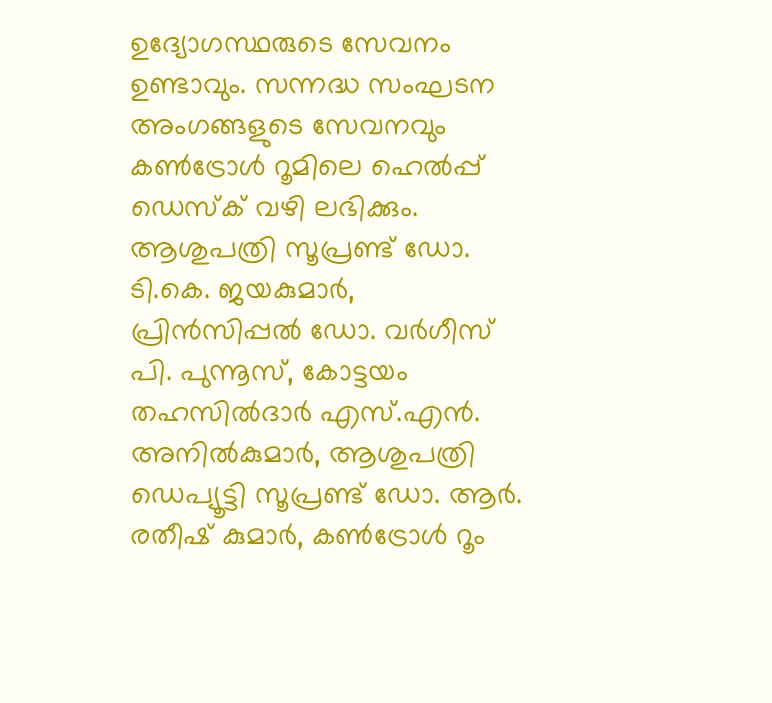ഉദ്യോഗസ്ഥരുടെ സേവനം ഉണ്ടാവും. സന്നദ്ധ സംഘടന അംഗങ്ങളുടെ സേവനവും കൺട്രോൾ റൂമിലെ ഹെൽപ്പ് ഡെസ്ക് വഴി ലഭിക്കും. ആശുപത്രി സൂപ്രണ്ട് ഡോ. ടി.കെ. ജയകുമാർ, പ്രിൻസിപ്പൽ ഡോ. വർഗീസ് പി. പുന്നൂസ്, കോട്ടയം തഹസിൽദാർ എസ്.എൻ. അനിൽകുമാർ, ആശുപത്രി ഡെപ്യൂട്ടി സൂപ്രണ്ട് ഡോ. ആർ. രതീഷ് കുമാർ, കൺട്രോൾ റൂം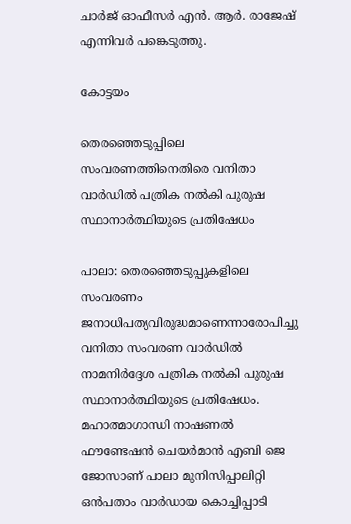ചാർജ് ഓഫീസർ എൻ. ആർ. രാജേഷ് എന്നിവർ പങ്കെടുത്തു.

കോട്ടയം

തെരഞ്ഞെടുപ്പിലെ സംവരണത്തിനെതിരെ വനിതാ വാർഡിൽ പത്രിക നൽകി പുരുഷ സ്ഥാനാർത്ഥിയുടെ പ്രതിഷേധം

പാലാ: തെരഞ്ഞെടുപ്പുകളിലെ സംവരണം ജനാധിപത്യവിരുദ്ധമാണെന്നാരോപിച്ചു വനിതാ സംവരണ വാർഡിൽ നാമനിർദ്ദേശ പത്രിക നൽകി പുരുഷ സ്ഥാനാർത്ഥിയുടെ പ്രതിഷേധം. മഹാത്മാഗാന്ധി നാഷണൽ ഫൗണ്ടേഷൻ ചെയർമാൻ എബി ജെ ജോസാണ് പാലാ മുനിസിപ്പാലിറ്റി ഒൻപതാം വാർഡായ കൊച്ചിപ്പാടി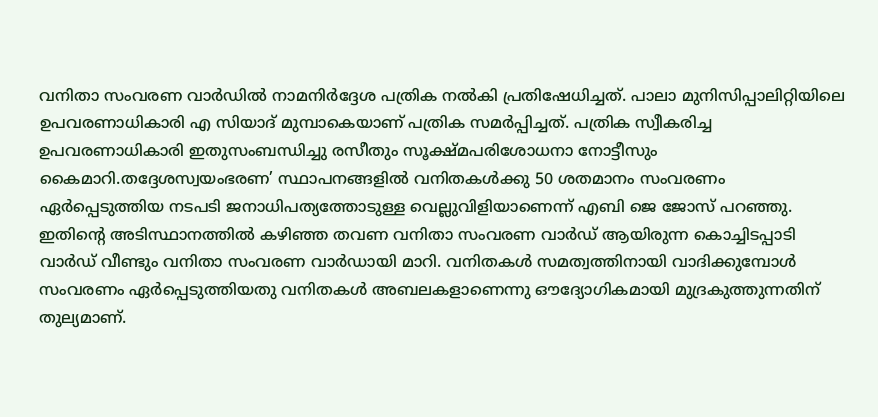വനിതാ സംവരണ വാർഡിൽ നാമനിർദ്ദേശ പത്രിക നൽകി പ്രതിഷേധിച്ചത്. പാലാ മുനിസിപ്പാലിറ്റിയിലെ ഉപവരണാധികാരി എ സിയാദ് മുമ്പാകെയാണ് പത്രിക സമർപ്പിച്ചത്. പത്രിക സ്വീകരിച്ച ഉപവരണാധികാരി ഇതുസംബന്ധിച്ചു രസീതും സൂക്ഷ്മപരിശോധനാ നോട്ടീസും കൈമാറി.തദ്ദേശസ്വയംഭരണ’ സ്ഥാപനങ്ങളിൽ വനിതകൾക്കു 50 ശതമാനം സംവരണം ഏർപ്പെടുത്തിയ നടപടി ജനാധിപത്യത്തോടുള്ള വെല്ലുവിളിയാണെന്ന് എബി ജെ ജോസ് പറഞ്ഞു. ഇതിൻ്റെ അടിസ്ഥാനത്തിൽ കഴിഞ്ഞ തവണ വനിതാ സംവരണ വാർഡ് ആയിരുന്ന കൊച്ചിടപ്പാടി വാർഡ് വീണ്ടും വനിതാ സംവരണ വാർഡായി മാറി. വനിതകൾ സമത്വത്തിനായി വാദിക്കുമ്പോൾ സംവരണം ഏർപ്പെടുത്തിയതു വനിതകൾ അബലകളാണെന്നു ഔദ്യോഗികമായി മുദ്രകുത്തുന്നതിന് തുല്യമാണ്.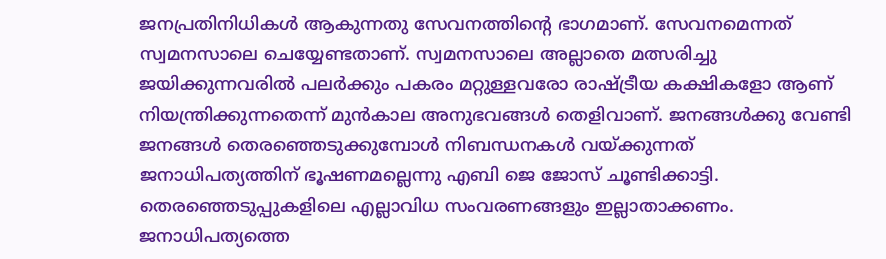ജനപ്രതിനിധികൾ ആകുന്നതു സേവനത്തിൻ്റെ ഭാഗമാണ്. സേവനമെന്നത് സ്വമനസാലെ ചെയ്യേണ്ടതാണ്. സ്വമനസാലെ അല്ലാതെ മത്സരിച്ചു ജയിക്കുന്നവരിൽ പലർക്കും പകരം മറ്റുള്ളവരോ രാഷ്ട്രീയ കക്ഷികളോ ആണ് നിയന്ത്രിക്കുന്നതെന്ന് മുൻകാല അനുഭവങ്ങൾ തെളിവാണ്. ജനങ്ങൾക്കു വേണ്ടി ജനങ്ങൾ തെരഞ്ഞെടുക്കുമ്പോൾ നിബന്ധനകൾ വയ്ക്കുന്നത് ജനാധിപത്യത്തിന് ഭൂഷണമല്ലെന്നു എബി ജെ ജോസ് ചൂണ്ടിക്കാട്ടി. തെരഞ്ഞെടുപ്പുകളിലെ എല്ലാവിധ സംവരണങ്ങളും ഇല്ലാതാക്കണം. ജനാധിപത്യത്തെ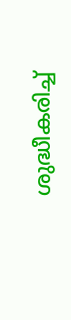ശുദ്ധീകരിച്ച്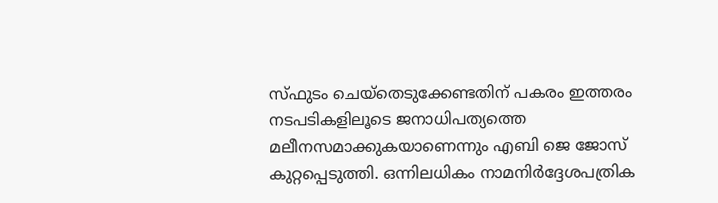സ്ഫുടം ചെയ്തെടുക്കേണ്ടതിന് പകരം ഇത്തരം നടപടികളിലൂടെ ജനാധിപത്യത്തെ മലീനസമാക്കുകയാണെന്നും എബി ജെ ജോസ് കുറ്റപ്പെടുത്തി. ഒന്നിലധികം നാമനിർദ്ദേശപത്രിക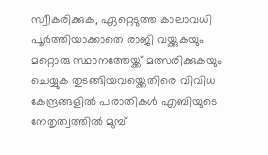സ്വീകരിക്കുക, ഏറ്റെടുത്ത കാലാവധി പൂർത്തിയാക്കാതെ രാജി വയ്ക്കുകയും മറ്റൊരു സ്ഥാനത്തേയ്ക്ക് മത്സരിക്കുകയും ചെയ്യുക തുടങ്ങിയവയ്ക്കെതിരെ വിവിധ കേന്ദ്രങ്ങളിൽ പരാതികൾ എബിയുടെ നേതൃത്വത്തിൽ മുമ്പ്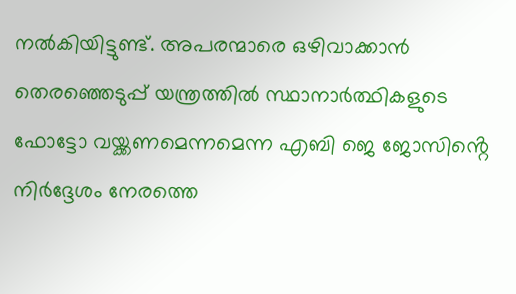നൽകിയിട്ടുണ്ട്. അപരന്മാരെ ഒഴിവാക്കാൻ തെരഞ്ഞെടുപ്പ് യന്ത്രത്തിൽ സ്ഥാനാർത്ഥികളുടെ ഫോട്ടോ വയ്ക്കണമെന്നമെന്ന എബി ജെ ജോസിൻ്റെ നിർദ്ദേശം നേരത്തെ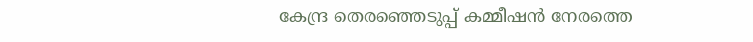കേന്ദ്ര തെരഞ്ഞെടുപ്പ് കമ്മീഷൻ നേരത്തെ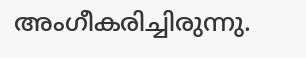അംഗീകരിച്ചിരുന്നു.